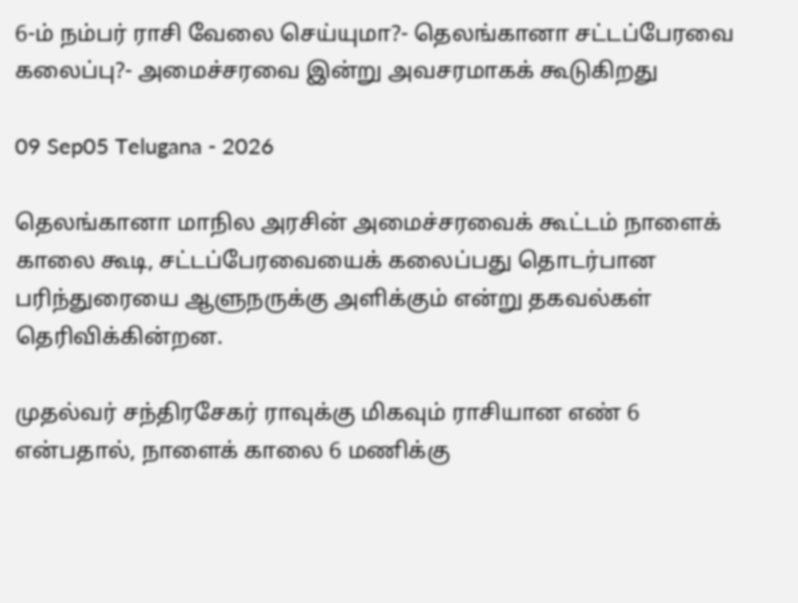6-ம் நம்பர் ராசி வேலை செய்யுமா?- தெலங்கானா சட்டப்பேரவை கலைப்பு?- அமைச்சரவை இன்று அவசரமாகக் கூடுகிறது

09 Sep05 Telugana - 2026

தெலங்கானா மாநில அரசின் அமைச்சரவைக் கூட்டம் நாளைக் காலை கூடி, சட்டப்பேரவையைக் கலைப்பது தொடர்பான பரிந்துரையை ஆளுநருக்கு அளிக்கும் என்று தகவல்கள் தெரிவிக்கின்றன.

முதல்வர் சந்திரசேகர் ராவுக்கு மிகவும் ராசியான எண் 6 என்பதால், நாளைக் காலை 6 மணிக்கு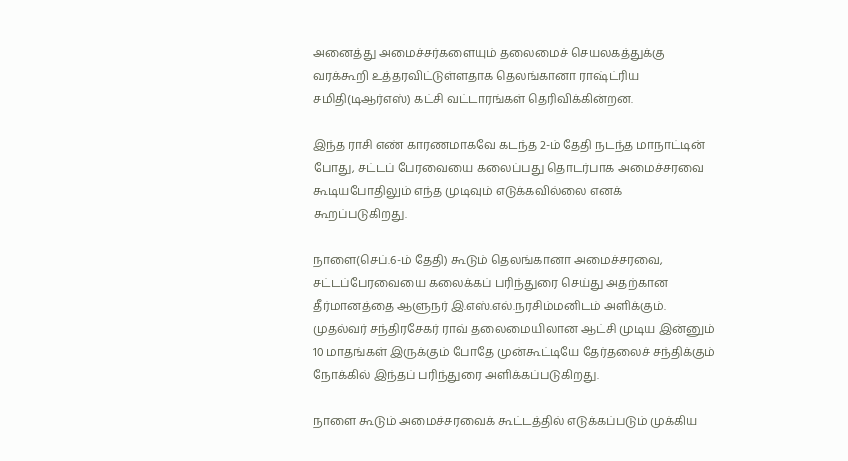அனைத்து அமைச்சர்களையும் தலைமைச் செயலகத்துக்கு வரக்கூறி உத்தரவிட்டுள்ளதாக தெலங்கானா ராஷ்ட்ரிய சமிதி(டிஆர்எஸ்) கட்சி வட்டாரங்கள் தெரிவிக்கின்றன.

இந்த ராசி எண் காரணமாகவே கடந்த 2-ம் தேதி நடந்த மாநாட்டின் போது, சட்டப் பேரவையை கலைப்பது தொடர்பாக அமைச்சரவை கூடியபோதிலும் எந்த முடிவும் எடுக்கவில்லை எனக் கூறப்படுகிறது.

நாளை(செப்.6-ம் தேதி) கூடும் தெலங்கானா அமைச்சரவை, சட்டப்பேரவையை கலைக்கப் பரிந்துரை செய்து அதற்கான தீர்மானத்தை ஆளுநர் இ.எஸ்.எல்.நரசிம்மனிடம் அளிக்கும். முதல்வர் சந்திரசேகர் ராவ் தலைமையிலான ஆட்சி முடிய இன்னும் 10 மாதங்கள் இருக்கும் போதே முன்கூட்டியே தேர்தலைச் சந்திக்கும் நோக்கில் இந்தப் பரிந்துரை அளிக்கப்படுகிறது.

நாளை கூடும் அமைச்சரவைக் கூட்டத்தில் எடுக்கப்படும் முக்கிய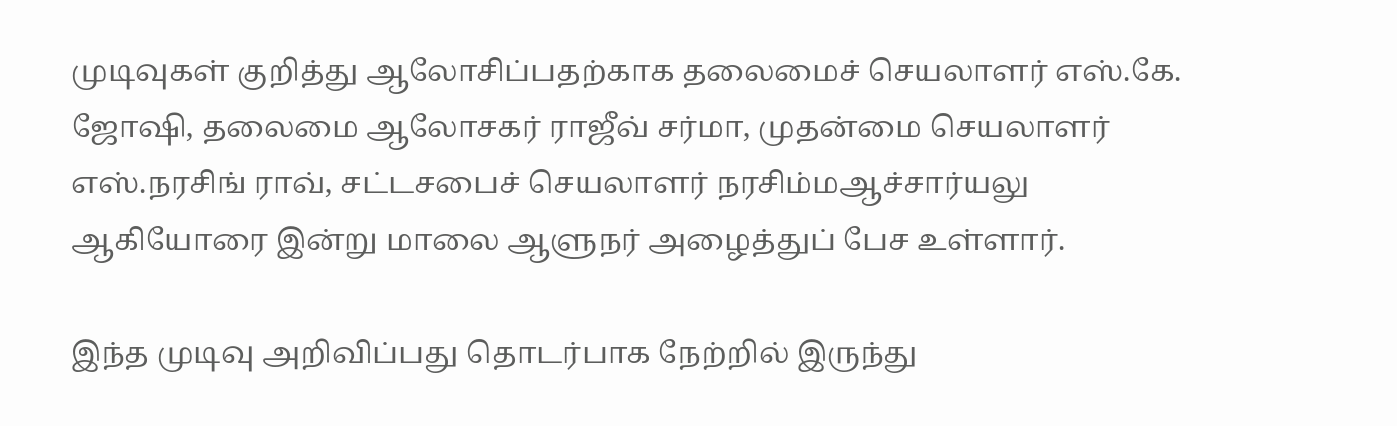முடிவுகள் குறித்து ஆலோசிப்பதற்காக தலைமைச் செயலாளர் எஸ்.கே. ஜோஷி, தலைமை ஆலோசகர் ராஜீவ் சர்மா, முதன்மை செயலாளர் எஸ்.நரசிங் ராவ், சட்டசபைச் செயலாளர் நரசிம்மஆச்சார்யலு ஆகியோரை இன்று மாலை ஆளுநர் அழைத்துப் பேச உள்ளார்.

இந்த முடிவு அறிவிப்பது தொடர்பாக நேற்றில் இருந்து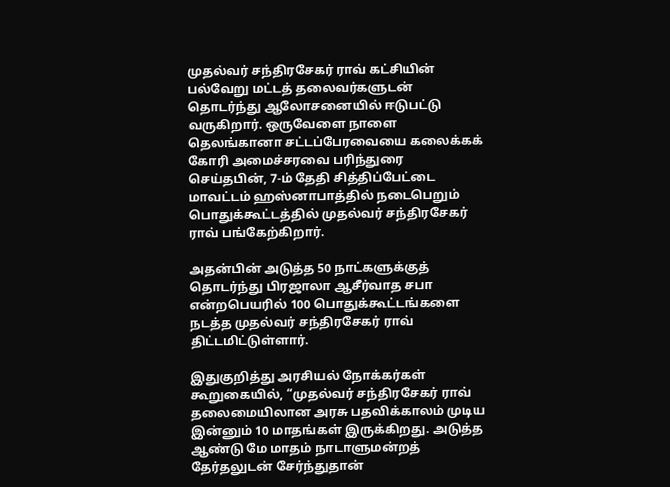முதல்வர் சந்திரசேகர் ராவ் கட்சியின் பல்வேறு மட்டத் தலைவர்களுடன் தொடர்ந்து ஆலோசனையில் ஈடுபட்டு வருகிறார். ஒருவேளை நாளை தெலங்கானா சட்டப்பேரவையை கலைக்கக் கோரி அமைச்சரவை பரிந்துரை செய்தபின், 7-ம் தேதி சித்திப்பேட்டை மாவட்டம் ஹஸ்னாபாத்தில் நடைபெறும் பொதுக்கூட்டத்தில் முதல்வர் சந்திரசேகர் ராவ் பங்கேற்கிறார்.

அதன்பின் அடுத்த 50 நாட்களுக்குத் தொடர்ந்து பிரஜாலா ஆசீர்வாத சபா என்றபெயரில் 100 பொதுக்கூட்டங்களை நடத்த முதல்வர் சந்திரசேகர் ராவ் திட்டமிட்டுள்ளார்.

இதுகுறித்து அரசியல் நோக்கர்கள் கூறுகையில், “முதல்வர் சந்திரசேகர் ராவ் தலைமையிலான அரசு பதவிக்காலம் முடிய இன்னும் 10 மாதங்கள் இருக்கிறது. அடுத்த ஆண்டு மே மாதம் நாடாளுமன்றத் தேர்தலுடன் சேர்ந்துதான்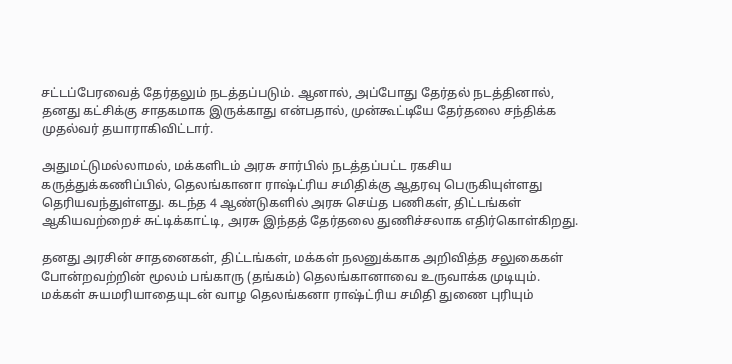சட்டப்பேரவைத் தேர்தலும் நடத்தப்படும். ஆனால், அப்போது தேர்தல் நடத்தினால், தனது கட்சிக்கு சாதகமாக இருக்காது என்பதால், முன்கூட்டியே தேர்தலை சந்திக்க முதல்வர் தயாராகிவிட்டார்.

அதுமட்டுமல்லாமல், மக்களிடம் அரசு சார்பில் நடத்தப்பட்ட ரகசிய கருத்துக்கணிப்பில், தெலங்கானா ராஷ்ட்ரிய சமிதிக்கு ஆதரவு பெருகியுள்ளது தெரியவந்துள்ளது. கடந்த 4 ஆண்டுகளில் அரசு செய்த பணிகள், திட்டங்கள் ஆகியவற்றைச் சுட்டிக்காட்டி, அரசு இந்தத் தேர்தலை துணிச்சலாக எதிர்கொள்கிறது.

தனது அரசின் சாதனைகள், திட்டங்கள், மக்கள் நலனுக்காக அறிவித்த சலுகைகள் போன்றவற்றின் மூலம் பங்காரு (தங்கம்) தெலங்கானாவை உருவாக்க முடியும். மக்கள் சுயமரியாதையுடன் வாழ தெலங்கனா ராஷ்ட்ரிய சமிதி துணை புரியும்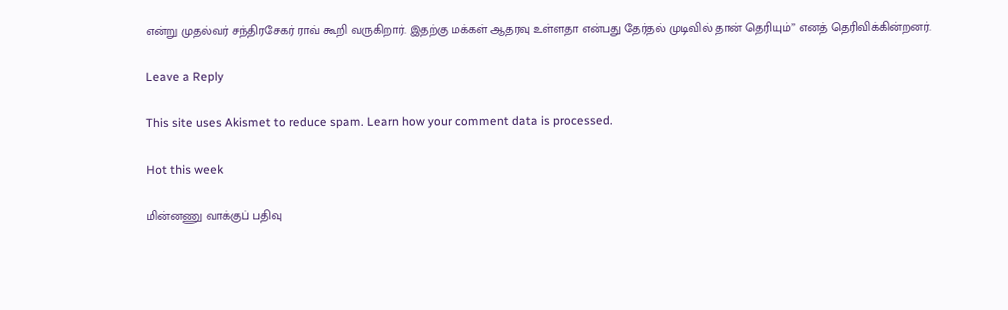என்று முதல்வர் சந்திரசேகர் ராவ் கூறி வருகிறார். இதற்கு மக்கள் ஆதரவு உள்ளதா என்பது தேர்தல் முடிவில் தான் தெரியும்’’ எனத் தெரிவிக்கின்றனர்.

Leave a Reply

This site uses Akismet to reduce spam. Learn how your comment data is processed.

Hot this week

மின்னணு வாக்குப் பதிவு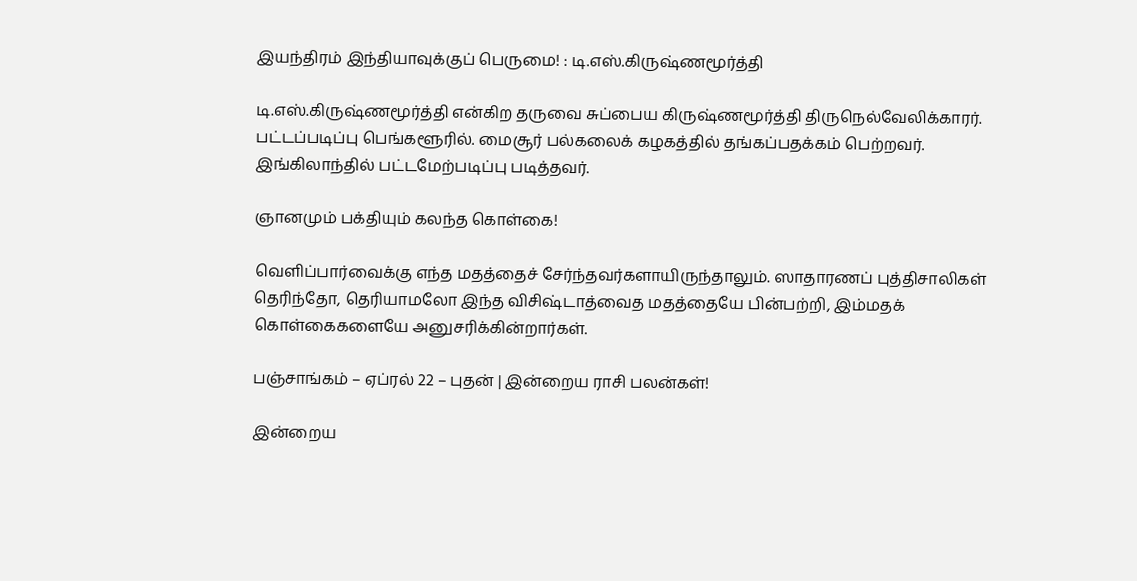இயந்திரம் இந்தியாவுக்குப் பெருமை! : டி.எஸ்.கிருஷ்ணமூர்த்தி

டி.எஸ்.கிருஷ்ணமூர்த்தி என்கிற தருவை சுப்பைய கிருஷ்ணமூர்த்தி திருநெல்வேலிக்காரர். பட்டப்படிப்பு பெங்களூரில். மைசூர் பல்கலைக் கழகத்தில் தங்கப்பதக்கம் பெற்றவர். இங்கிலாந்தில் பட்டமேற்படிப்பு படித்தவர்.

ஞானமும் பக்தியும் கலந்த கொள்கை!

வெளிப்பார்வைக்கு எந்த மதத்தைச் சேர்ந்தவர்களாயிருந்தாலும். ஸாதாரணப் புத்திசாலிகள் தெரிந்தோ, தெரியாமலோ இந்த விசிஷ்டாத்வைத மதத்தையே பின்பற்றி, இம்மதக் கொள்கைகளையே அனுசரிக்கின்றார்கள்.

பஞ்சாங்கம் – ஏப்ரல் 22 – புதன் | இன்றைய ராசி பலன்கள்!

இன்றைய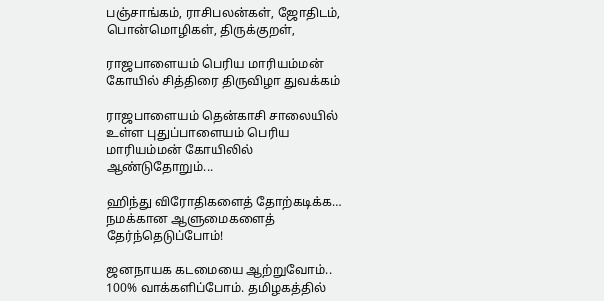பஞ்சாங்கம், ராசிபலன்கள், ஜோதிடம், பொன்மொழிகள், திருக்குறள்,

ராஜபாளையம் பெரிய மாரியம்மன் கோயில் சித்திரை திருவிழா துவக்கம்

ராஜபாளையம் தென்காசி சாலையில் உள்ள புதுப்பாளையம் பெரிய மாரியம்மன் கோயிலில் ஆண்டுதோறும்...

ஹிந்து விரோதிகளைத் தோற்கடிக்க… நமக்கான ஆளுமைகளைத் தேர்ந்தெடுப்போம்!

ஜனநாயக கடமையை ஆற்றுவோம்.. 100% வாக்களிப்போம். தமிழகத்தில்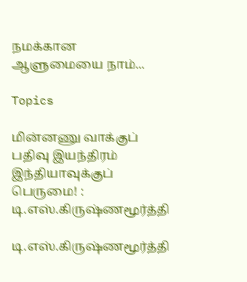நமக்கான ஆளுமையை நாம்...

Topics

மின்னணு வாக்குப் பதிவு இயந்திரம் இந்தியாவுக்குப் பெருமை! : டி.எஸ்.கிருஷ்ணமூர்த்தி

டி.எஸ்.கிருஷ்ணமூர்த்தி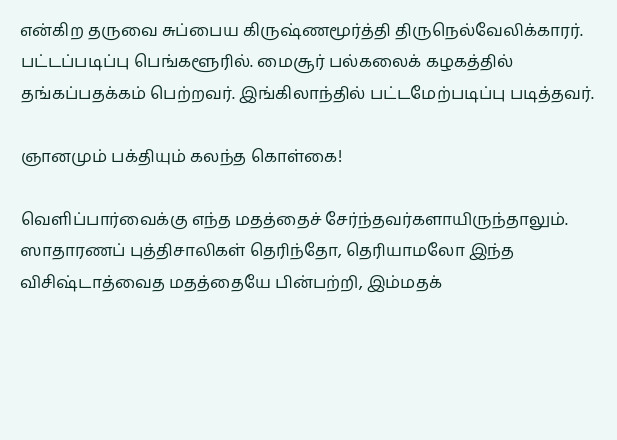என்கிற தருவை சுப்பைய கிருஷ்ணமூர்த்தி திருநெல்வேலிக்காரர். பட்டப்படிப்பு பெங்களூரில். மைசூர் பல்கலைக் கழகத்தில் தங்கப்பதக்கம் பெற்றவர். இங்கிலாந்தில் பட்டமேற்படிப்பு படித்தவர்.

ஞானமும் பக்தியும் கலந்த கொள்கை!

வெளிப்பார்வைக்கு எந்த மதத்தைச் சேர்ந்தவர்களாயிருந்தாலும். ஸாதாரணப் புத்திசாலிகள் தெரிந்தோ, தெரியாமலோ இந்த விசிஷ்டாத்வைத மதத்தையே பின்பற்றி, இம்மதக்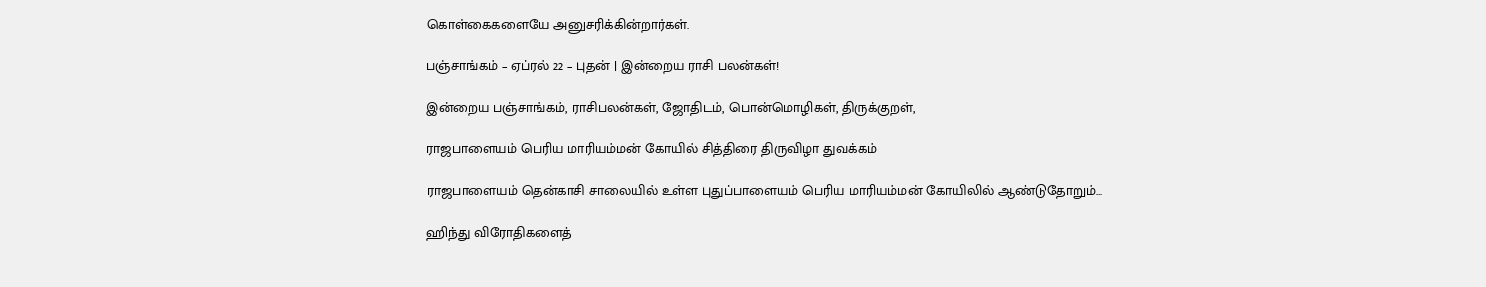கொள்கைகளையே அனுசரிக்கின்றார்கள்.

பஞ்சாங்கம் – ஏப்ரல் 22 – புதன் | இன்றைய ராசி பலன்கள்!

இன்றைய பஞ்சாங்கம், ராசிபலன்கள், ஜோதிடம், பொன்மொழிகள், திருக்குறள்,

ராஜபாளையம் பெரிய மாரியம்மன் கோயில் சித்திரை திருவிழா துவக்கம்

ராஜபாளையம் தென்காசி சாலையில் உள்ள புதுப்பாளையம் பெரிய மாரியம்மன் கோயிலில் ஆண்டுதோறும்...

ஹிந்து விரோதிகளைத்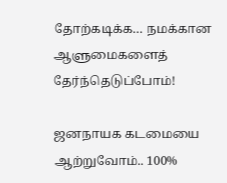தோற்கடிக்க… நமக்கான ஆளுமைகளைத் தேர்ந்தெடுப்போம்!

ஜனநாயக கடமையை ஆற்றுவோம்.. 100%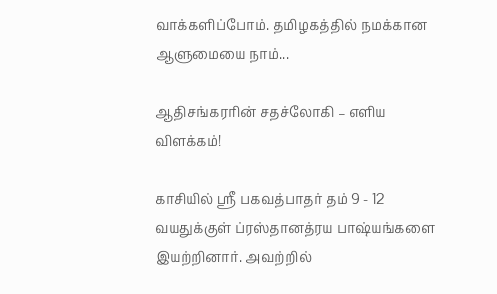வாக்களிப்போம். தமிழகத்தில் நமக்கான ஆளுமையை நாம்...

ஆதிசங்கரரின் சதச்லோகி – எளிய விளக்கம்!

காசியில் ஸ்ரீ பகவத்பாதர் தம் 9 - 12 வயதுக்குள் ப்ரஸ்தானத்ரய பாஷ்யங்களை இயற்றினார். அவற்றில்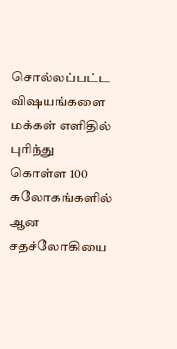சொல்லப்பட்ட விஷயங்களை மக்கள் எளிதில் புரிந்து கொள்ள 100 சுலோகங்களில் ஆன சதச்லோகியை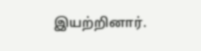இயற்றினார்.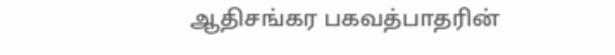ஆதிசங்கர பகவத்பாதரின்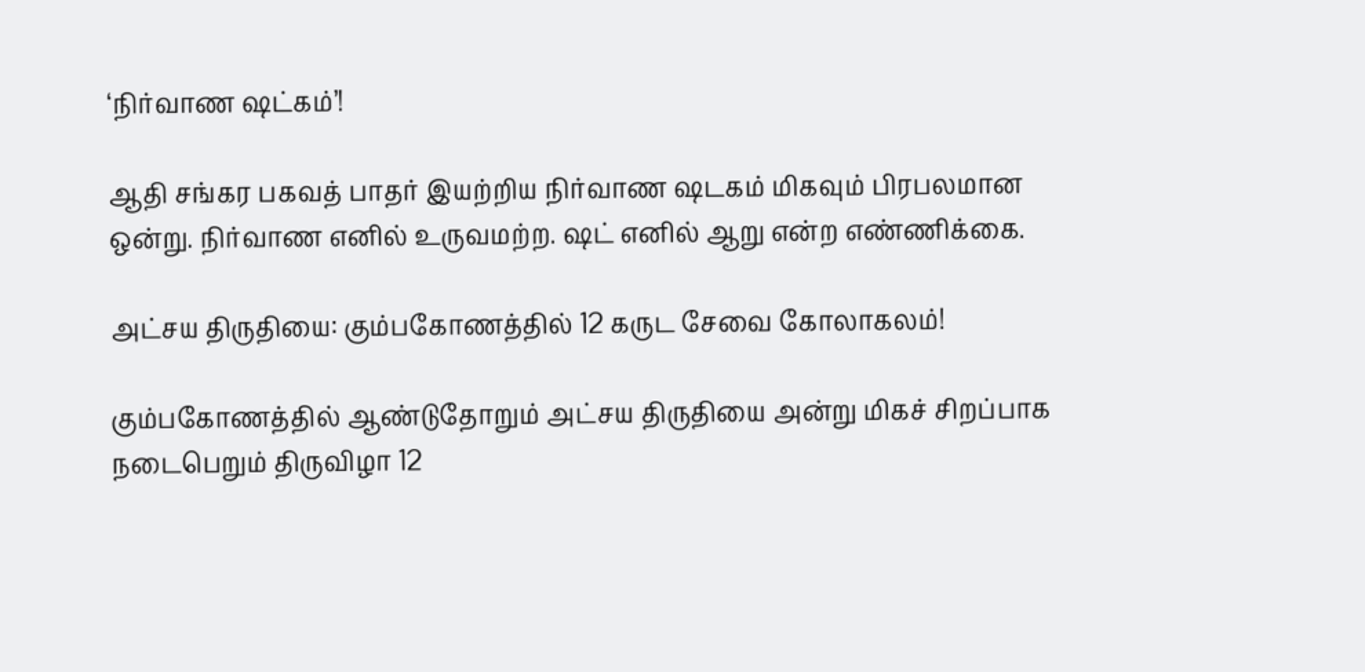‘நிர்வாண ஷட்கம்’!

ஆதி சங்கர பகவத் பாதர் இயற்றிய நிர்வாண ஷடகம் மிகவும் பிரபலமான ஒன்று. நிர்வாண எனில் உருவமற்ற. ஷட் எனில் ஆறு என்ற எண்ணிக்கை.

அட்சய திருதியை: கும்பகோணத்தில் 12 கருட சேவை கோலாகலம்!

கும்பகோணத்தில் ஆண்டுதோறும் அட்சய திருதியை அன்று மிகச் சிறப்பாக நடைபெறும் திருவிழா 12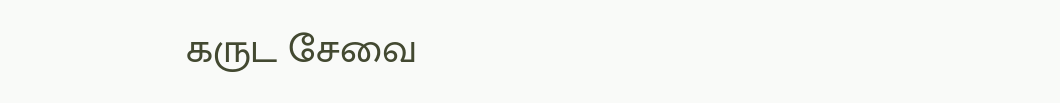கருட சேவை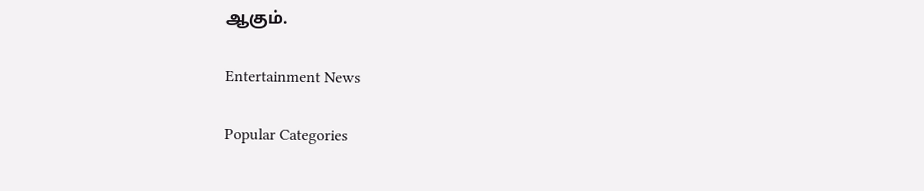ஆகும்.

Entertainment News

Popular Categories